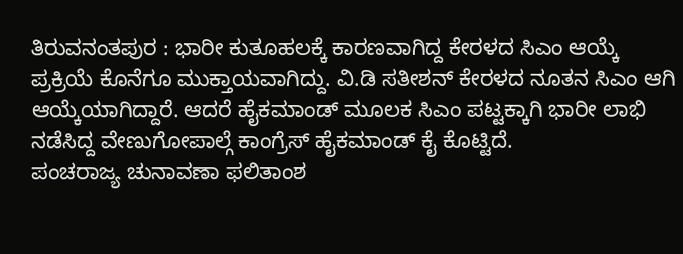ತಿರುವನಂತಪುರ : ಭಾರೀ ಕುತೂಹಲಕ್ಕೆ ಕಾರಣವಾಗಿದ್ದ ಕೇರಳದ ಸಿಎಂ ಆಯ್ಕೆ ಪ್ರಕ್ರಿಯೆ ಕೊನೆಗೂ ಮುಕ್ತಾಯವಾಗಿದ್ದು. ವಿ.ಡಿ ಸತೀಶನ್ ಕೇರಳದ ನೂತನ ಸಿಎಂ ಆಗಿ ಆಯ್ಕೆಯಾಗಿದ್ದಾರೆ. ಆದರೆ ಹೈಕಮಾಂಡ್ ಮೂಲಕ ಸಿಎಂ ಪಟ್ಟಕ್ಕಾಗಿ ಭಾರೀ ಲಾಭಿ ನಡೆಸಿದ್ದ ವೇಣುಗೋಪಾಲ್ಗೆ ಕಾಂಗ್ರೆಸ್ ಹೈಕಮಾಂಡ್ ಕೈ ಕೊಟ್ಟಿದೆ.
ಪಂಚರಾಜ್ಯ ಚುನಾವಣಾ ಫಲಿತಾಂಶ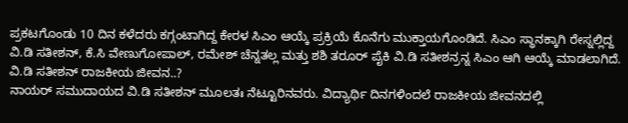ಪ್ರಕಟಗೊಂಡು 10 ದಿನ ಕಳೆದರು ಕಗ್ಗಂಟಾಗಿದ್ದ ಕೇರಳ ಸಿಎಂ ಆಯ್ಕೆ ಪ್ರಕ್ರಿಯೆ ಕೊನೆಗು ಮುಕ್ತಾಯಗೊಂಡಿದೆ. ಸಿಎಂ ಸ್ಥಾನಕ್ಕಾಗಿ ರೇಸ್ನಲ್ಲಿದ್ದ ವಿ.ಡಿ ಸತೀಶನ್, ಕೆ.ಸಿ ವೇಣುಗೋಪಾಲ್, ರಮೇಶ್ ಚೆನ್ನತಲ್ಲ ಮತ್ತು ಶಶಿ ತರೂರ್ ಪೈಕಿ ವಿ.ಡಿ ಸತೀಶನ್ರನ್ನ ಸಿಎಂ ಆಗಿ ಆಯ್ಕೆ ಮಾಡಲಾಗಿದೆ.
ವಿ.ಡಿ ಸತೀಶನ್ ರಾಜಕೀಯ ಜೀವನ..?
ನಾಯರ್ ಸಮುದಾಯದ ವಿ.ಡಿ ಸತೀಶನ್ ಮೂಲತಃ ನೆಟ್ಟೂರಿನವರು. ವಿದ್ಯಾರ್ಥಿ ದಿನಗಳಿಂದಲೆ ರಾಜಕೀಯ ಜೀವನದಲ್ಲಿ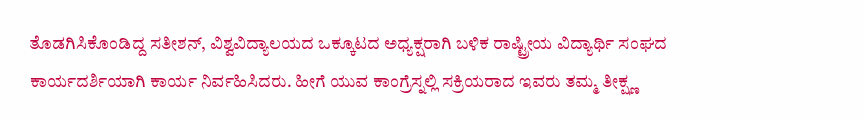ತೊಡಗಿಸಿಕೊಂಡಿದ್ದ ಸತೀಶನ್, ವಿಶ್ವವಿದ್ಯಾಲಯದ ಒಕ್ಕೂಟದ ಅಧ್ಯಕ್ಷರಾಗಿ ಬಳಿಕ ರಾಷ್ಟ್ರೀಯ ವಿದ್ಯಾರ್ಥಿ ಸಂಘದ ಕಾರ್ಯದರ್ಶಿಯಾಗಿ ಕಾರ್ಯ ನಿರ್ವಹಿಸಿದರು. ಹೀಗೆ ಯುವ ಕಾಂಗ್ರೆಸ್ನಲ್ಲಿ ಸಕ್ರಿಯರಾದ ಇವರು ತಮ್ಮ ತೀಕ್ಷ್ಣ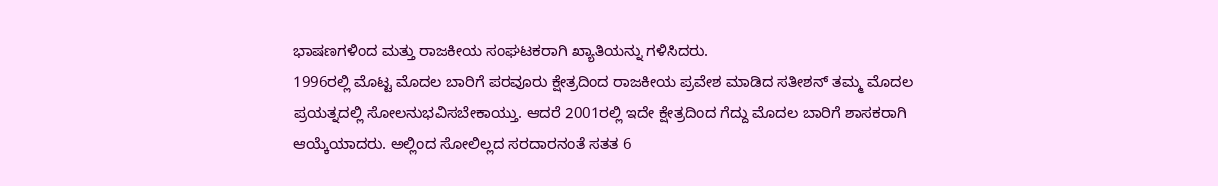ಭಾಷಣಗಳಿಂದ ಮತ್ತು ರಾಜಕೀಯ ಸಂಘಟಕರಾಗಿ ಖ್ಯಾತಿಯನ್ನು ಗಳಿಸಿದರು.
1996ರಲ್ಲಿ ಮೊಟ್ಟ ಮೊದಲ ಬಾರಿಗೆ ಪರವೂರು ಕ್ಷೇತ್ರದಿಂದ ರಾಜಕೀಯ ಪ್ರವೇಶ ಮಾಡಿದ ಸತೀಶನ್ ತಮ್ಮ ಮೊದಲ ಪ್ರಯತ್ನದಲ್ಲಿ ಸೋಲನುಭವಿಸಬೇಕಾಯ್ತು. ಆದರೆ 2001ರಲ್ಲಿ ಇದೇ ಕ್ಷೇತ್ರದಿಂದ ಗೆದ್ದು ಮೊದಲ ಬಾರಿಗೆ ಶಾಸಕರಾಗಿ ಆಯ್ಕೆಯಾದರು. ಅಲ್ಲಿಂದ ಸೋಲಿಲ್ಲದ ಸರದಾರನಂತೆ ಸತತ 6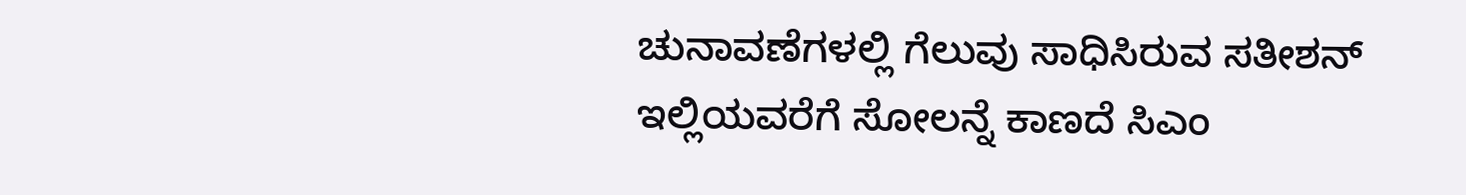ಚುನಾವಣೆಗಳಲ್ಲಿ ಗೆಲುವು ಸಾಧಿಸಿರುವ ಸತೀಶನ್ ಇಲ್ಲಿಯವರೆಗೆ ಸೋಲನ್ನೆ ಕಾಣದೆ ಸಿಎಂ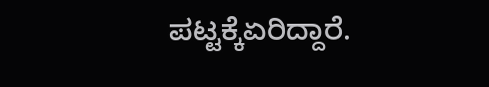ಪಟ್ಟಕ್ಕೆಏರಿದ್ದಾರೆ.